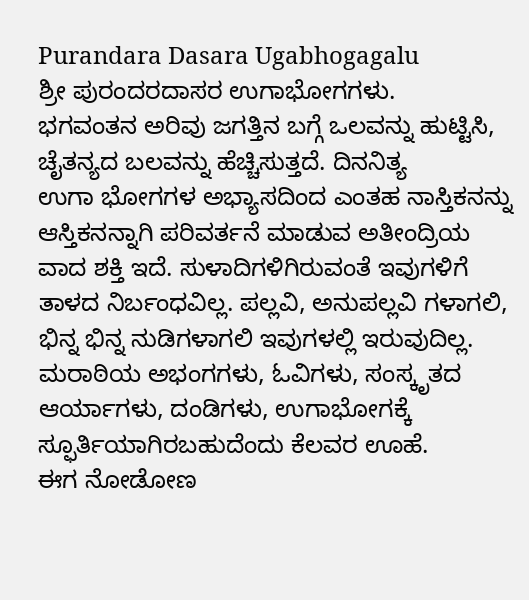Purandara Dasara Ugabhogagalu
ಶ್ರೀ ಪುರಂದರದಾಸರ ಉಗಾಭೋಗಗಳು.
ಭಗವಂತನ ಅರಿವು ಜಗತ್ತಿನ ಬಗ್ಗೆ ಒಲವನ್ನು ಹುಟ್ಟಿಸಿ, ಚೈತನ್ಯದ ಬಲವನ್ನು ಹೆಚ್ಚಿಸುತ್ತದೆ. ದಿನನಿತ್ಯ
ಉಗಾ ಭೋಗಗಳ ಅಭ್ಯಾಸದಿಂದ ಎಂತಹ ನಾಸ್ತಿಕನನ್ನು ಆಸ್ತಿಕನನ್ನಾಗಿ ಪರಿವರ್ತನೆ ಮಾಡುವ ಅತೀಂದ್ರಿಯ
ವಾದ ಶಕ್ತಿ ಇದೆ. ಸುಳಾದಿಗಳಿಗಿರುವಂತೆ ಇವುಗಳಿಗೆ ತಾಳದ ನಿರ್ಬಂಧವಿಲ್ಲ. ಪಲ್ಲವಿ, ಅನುಪಲ್ಲವಿ ಗಳಾಗಲಿ,
ಭಿನ್ನ ಭಿನ್ನ ನುಡಿಗಳಾಗಲಿ ಇವುಗಳಲ್ಲಿ ಇರುವುದಿಲ್ಲ. ಮರಾಠಿಯ ಅಭಂಗಗಳು, ಓವಿಗಳು, ಸಂಸ್ಕೃತದ ಆರ್ಯಾಗಳು, ದಂಡಿಗಳು, ಉಗಾಭೋಗಕ್ಕೆ ಸ್ಫೂರ್ತಿಯಾಗಿರಬಹುದೆಂದು ಕೆಲವರ ಊಹೆ.
ಈಗ ನೋಡೋಣ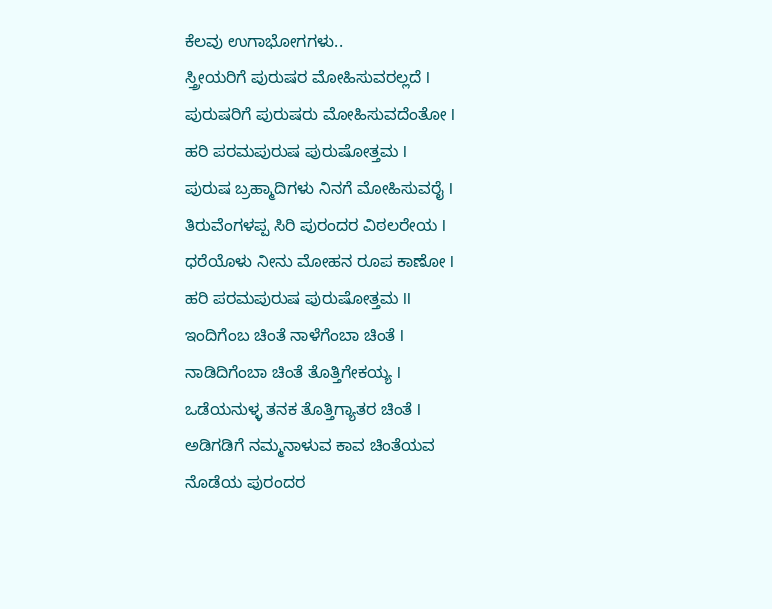ಕೆಲವು ಉಗಾಭೋಗಗಳು..
ಸ್ತ್ರೀಯರಿಗೆ ಪುರುಷರ ಮೋಹಿಸುವರಲ್ಲದೆ l
ಪುರುಷರಿಗೆ ಪುರುಷರು ಮೋಹಿಸುವದೆಂತೋ l
ಹರಿ ಪರಮಪುರುಷ ಪುರುಷೋತ್ತಮ l
ಪುರುಷ ಬ್ರಹ್ಮಾದಿಗಳು ನಿನಗೆ ಮೋಹಿಸುವರೈ l
ತಿರುವೆಂಗಳಪ್ಪ ಸಿರಿ ಪುರಂದರ ವಿಠಲರೇಯ l
ಧರೆಯೊಳು ನೀನು ಮೋಹನ ರೂಪ ಕಾಣೋ l
ಹರಿ ಪರಮಪುರುಷ ಪುರುಷೋತ್ತಮ ll
ಇಂದಿಗೆಂಬ ಚಿಂತೆ ನಾಳೆಗೆಂಬಾ ಚಿಂತೆ l
ನಾಡಿದಿಗೆಂಬಾ ಚಿಂತೆ ತೊತ್ತಿಗೇಕಯ್ಯ l
ಒಡೆಯನುಳ್ಳ ತನಕ ತೊತ್ತಿಗ್ಯಾತರ ಚಿಂತೆ l
ಅಡಿಗಡಿಗೆ ನಮ್ಮನಾಳುವ ಕಾವ ಚಿಂತೆಯವ
ನೊಡೆಯ ಪುರಂದರ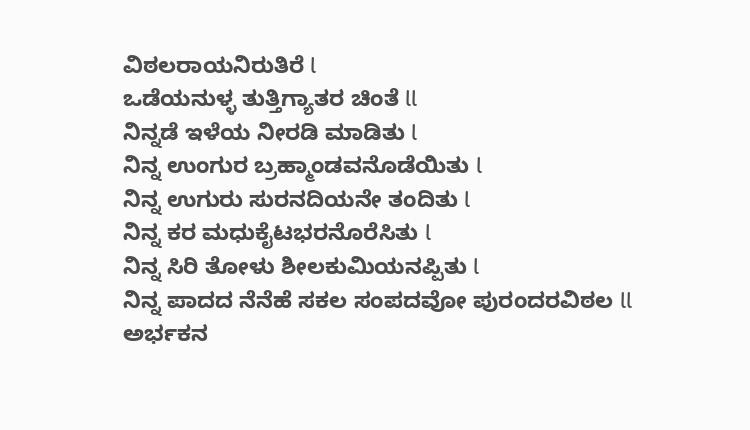ವಿಠಲರಾಯನಿರುತಿರೆ l
ಒಡೆಯನುಳ್ಳ ತುತ್ತಿಗ್ಯಾತರ ಚಿಂತೆ ll
ನಿನ್ನಡೆ ಇಳೆಯ ನೀರಡಿ ಮಾಡಿತು l
ನಿನ್ನ ಉಂಗುರ ಬ್ರಹ್ಮಾಂಡವನೊಡೆಯಿತು l
ನಿನ್ನ ಉಗುರು ಸುರನದಿಯನೇ ತಂದಿತು l
ನಿನ್ನ ಕರ ಮಧುಕೈಟಭರನೊರೆಸಿತು l
ನಿನ್ನ ಸಿರಿ ತೋಳು ಶೀಲಕುಮಿಯನಪ್ಪಿತು l
ನಿನ್ನ ಪಾದದ ನೆನೆಹೆ ಸಕಲ ಸಂಪದವೋ ಪುರಂದರವಿಠಲ ll
ಅರ್ಭಕನ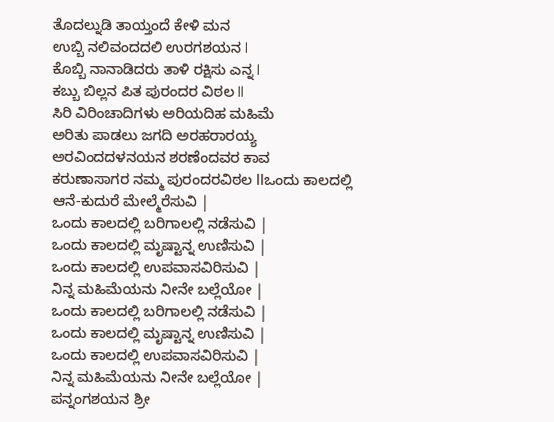ತೊದಲ್ನುಡಿ ತಾಯ್ತಂದೆ ಕೇಳಿ ಮನ
ಉಬ್ಬಿ ನಲಿವಂದದಲಿ ಉರಗಶಯನ l
ಕೊಬ್ಬಿ ನಾನಾಡಿದರು ತಾಳಿ ರಕ್ಷಿಸು ಎನ್ನ l
ಕಬ್ಬು ಬಿಲ್ಲನ ಪಿತ ಪುರಂದರ ವಿಠಲ ll
ಸಿರಿ ವಿರಿಂಚಾದಿಗಳು ಅರಿಯದಿಹ ಮಹಿಮೆ
ಅರಿತು ಪಾಡಲು ಜಗದಿ ಅರಹರಾರಯ್ಯ
ಅರವಿಂದದಳನಯನ ಶರಣೆಂದವರ ಕಾವ
ಕರುಣಾಸಾಗರ ನಮ್ಮ ಪುರಂದರವಿಠಲ llಒಂದು ಕಾಲದಲ್ಲಿ ಆನೆ-ಕುದುರೆ ಮೇಲ್ಮೆರೆಸುವಿ |
ಒಂದು ಕಾಲದಲ್ಲಿ ಬರಿಗಾಲಲ್ಲಿ ನಡೆಸುವಿ |
ಒಂದು ಕಾಲದಲ್ಲಿ ಮೃಷ್ಟಾನ್ನ ಉಣಿಸುವಿ |
ಒಂದು ಕಾಲದಲ್ಲಿ ಉಪವಾಸವಿರಿಸುವಿ |
ನಿನ್ನ ಮಹಿಮೆಯನು ನೀನೇ ಬಲ್ಲೆಯೋ |
ಒಂದು ಕಾಲದಲ್ಲಿ ಬರಿಗಾಲಲ್ಲಿ ನಡೆಸುವಿ |
ಒಂದು ಕಾಲದಲ್ಲಿ ಮೃಷ್ಟಾನ್ನ ಉಣಿಸುವಿ |
ಒಂದು ಕಾಲದಲ್ಲಿ ಉಪವಾಸವಿರಿಸುವಿ |
ನಿನ್ನ ಮಹಿಮೆಯನು ನೀನೇ ಬಲ್ಲೆಯೋ |
ಪನ್ನಂಗಶಯನ ಶ್ರೀ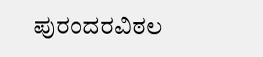ಪುರಂದರವಿಠಲ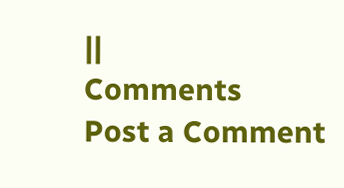||
Comments
Post a Comment